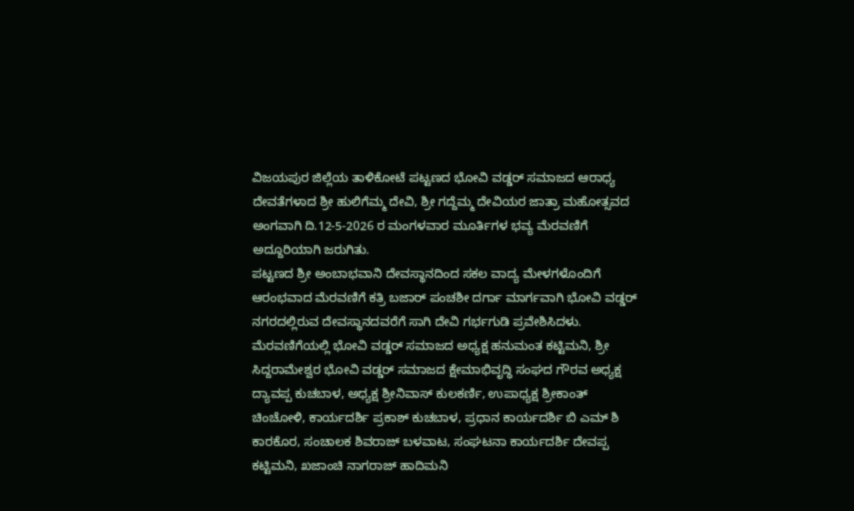ವಿಜಯಪುರ ಜಿಲ್ಲೆಯ ತಾಳಿಕೋಟೆ ಪಟ್ಟಣದ ಭೋವಿ ವಡ್ಡರ್ ಸಮಾಜದ ಆರಾಧ್ಯ ದೇವತೆಗಳಾದ ಶ್ರೀ ಹುಲಿಗೆಮ್ಮ ದೇವಿ, ಶ್ರೀ ಗದ್ದೆಮ್ಮ ದೇವಿಯರ ಜಾತ್ರಾ ಮಹೋತ್ಸವದ ಅಂಗವಾಗಿ ದಿ.12-5-2026 ರ ಮಂಗಳವಾರ ಮೂರ್ತಿಗಳ ಭವ್ಯ ಮೆರವಣಿಗೆ ಅದ್ದೂರಿಯಾಗಿ ಜರುಗಿತು.
ಪಟ್ಟಣದ ಶ್ರೀ ಅಂಬಾಭವಾನಿ ದೇವಸ್ಥಾನದಿಂದ ಸಕಲ ವಾದ್ಯ ಮೇಳಗಳೊಂದಿಗೆ ಆರಂಭವಾದ ಮೆರವಣಿಗೆ ಕತ್ರಿ ಬಜಾರ್ ಪಂಚಶೀ ದರ್ಗಾ ಮಾರ್ಗವಾಗಿ ಭೋವಿ ವಡ್ಡರ್ ನಗರದಲ್ಲಿರುವ ದೇವಸ್ಥಾನದವರೆಗೆ ಸಾಗಿ ದೇವಿ ಗರ್ಭಗುಡಿ ಪ್ರವೇಶಿಸಿದಳು. ಮೆರವಣಿಗೆಯಲ್ಲಿ ಭೋವಿ ವಡ್ಡರ್ ಸಮಾಜದ ಅಧ್ಯಕ್ಷ ಹನುಮಂತ ಕಟ್ಟಿಮನಿ, ಶ್ರೀ ಸಿದ್ದರಾಮೇಶ್ವರ ಭೋವಿ ವಡ್ಡರ್ ಸಮಾಜದ ಕ್ಷೇಮಾಭಿವೃದ್ಧಿ ಸಂಘದ ಗೌರವ ಅಧ್ಯಕ್ಷ ದ್ಯಾವಪ್ಪ ಕುಚಬಾಳ, ಅಧ್ಯಕ್ಷ ಶ್ರೀನಿವಾಸ್ ಕುಲಕರ್ಣಿ, ಉಪಾಧ್ಯಕ್ಷ ಶ್ರೀಕಾಂತ್ ಚಿಂಚೋಳಿ, ಕಾರ್ಯದರ್ಶಿ ಪ್ರಕಾಶ್ ಕುಚಬಾಳ, ಪ್ರಧಾನ ಕಾರ್ಯದರ್ಶಿ ಬಿ ಎಮ್ ಶಿ ಕಾರಕೊರ, ಸಂಚಾಲಕ ಶಿವರಾಜ್ ಬಳವಾಟ, ಸಂಘಟನಾ ಕಾರ್ಯದರ್ಶಿ ದೇವಪ್ಪ ಕಟ್ಟಿಮನಿ, ಖಜಾಂಚಿ ನಾಗರಾಜ್ ಹಾದಿಮನಿ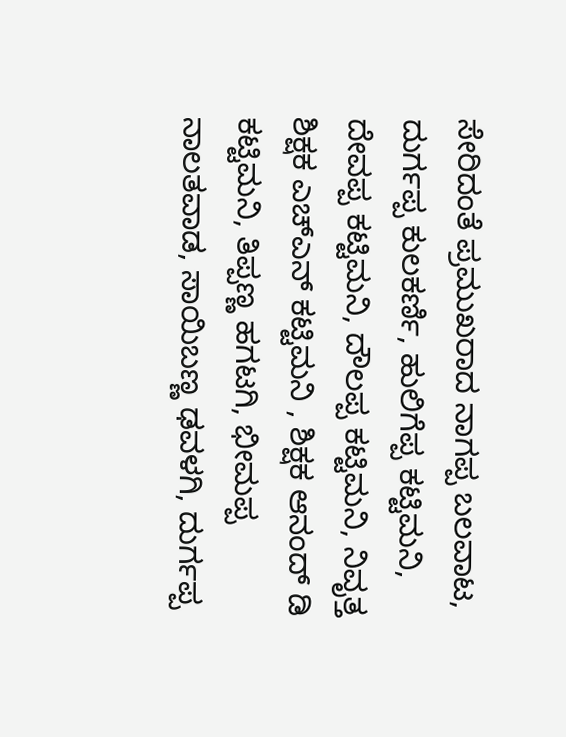ಸೇರಿದಂತೆ ಪ್ರಮುಖರಾದ ನಾಗಪ್ಪ ಬಲವಾಟ, ದುರ್ಗಪ್ಪ ಕುಲಕರ್ಣಿ, ಹುಲಿಗೆಪ್ಪ ಕಟ್ಟಿಮನಿ, ದೇವಪ್ಪ ಕಟ್ಟಿಮನಿ, ದೌಲಪ್ಪ ಕಟ್ಟಿಮನಿ, ನಿವೃತ್ತ ಶಿಕ್ಷಕ ಎಚ್ಎನ್ ಕಟ್ಟಿಮನಿ , ಶಿಕ್ಷಕ ಆನಂದ್ ಡಿ ಕಟ್ಟಿಮನಿ, ತಿಪ್ಪಣ್ಣ ಹಗಟಗಿ, ಭೀಮಪ್ಪ ನಾಲತವಾಡ, ಸಾಯಿಬಣ್ಣ ಢವಳಗಿ, ದುರ್ಗಪ್ಪ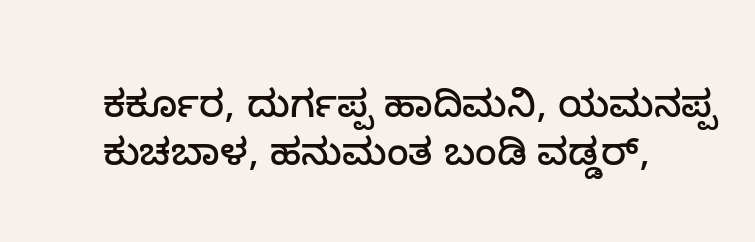ಕರ್ಕೂರ, ದುರ್ಗಪ್ಪ ಹಾದಿಮನಿ, ಯಮನಪ್ಪ ಕುಚಬಾಳ, ಹನುಮಂತ ಬಂಡಿ ವಡ್ಡರ್,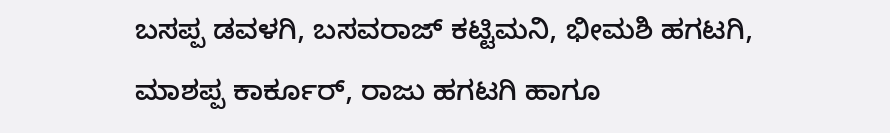ಬಸಪ್ಪ ಡವಳಗಿ, ಬಸವರಾಜ್ ಕಟ್ಟಿಮನಿ, ಭೀಮಶಿ ಹಗಟಗಿ, ಮಾಶಪ್ಪ ಕಾರ್ಕೂರ್, ರಾಜು ಹಗಟಗಿ ಹಾಗೂ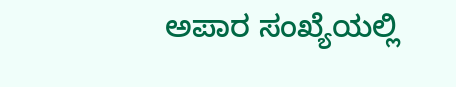ಅಪಾರ ಸಂಖ್ಯೆಯಲ್ಲಿ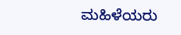ಮಹಿಳೆಯರು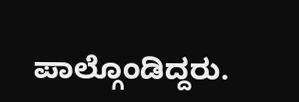ಪಾಲ್ಗೊಂಡಿದ್ದರು.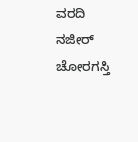ವರದಿ ನಜೀರ್ ಚೋರಗಸ್ತಿ